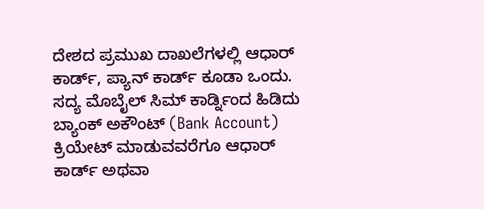ದೇಶದ ಪ್ರಮುಖ ದಾಖಲೆಗಳಲ್ಲಿ ಆಧಾರ್ ಕಾರ್ಡ್, ಪ್ಯಾನ್ ಕಾರ್ಡ್ ಕೂಡಾ ಒಂದು. ಸದ್ಯ ಮೊಬೈಲ್ ಸಿಮ್ ಕಾರ್ಡ್ನಿಂದ ಹಿಡಿದು ಬ್ಯಾಂಕ್ ಅಕೌಂಟ್ (Bank Account) ಕ್ರಿಯೇಟ್ ಮಾಡುವವರೆಗೂ ಆಧಾರ್ ಕಾರ್ಡ್ ಅಥವಾ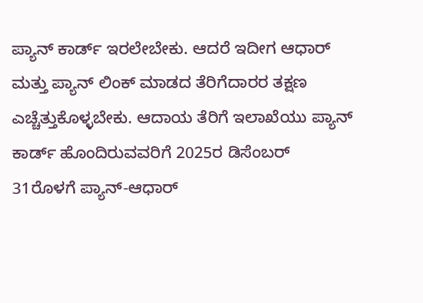ಪ್ಯಾನ್ ಕಾರ್ಡ್ ಇರಲೇಬೇಕು. ಆದರೆ ಇದೀಗ ಆಧಾರ್ ಮತ್ತು ಪ್ಯಾನ್ ಲಿಂಕ್ ಮಾಡದ ತೆರಿಗೆದಾರರ ತಕ್ಷಣ ಎಚ್ಚೆತ್ತುಕೊಳ್ಳಬೇಕು. ಆದಾಯ ತೆರಿಗೆ ಇಲಾಖೆಯು ಪ್ಯಾನ್ ಕಾರ್ಡ್ ಹೊಂದಿರುವವರಿಗೆ 2025ರ ಡಿಸೆಂಬರ್ 31ರೊಳಗೆ ಪ್ಯಾನ್-ಆಧಾರ್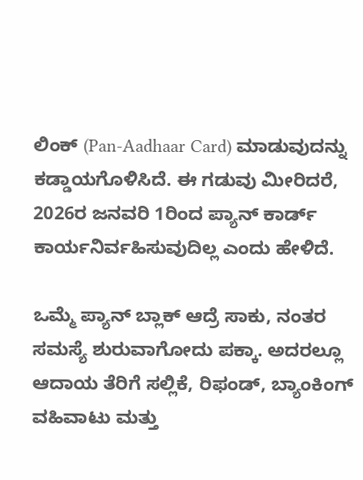ಲಿಂಕ್ (Pan-Aadhaar Card) ಮಾಡುವುದನ್ನು ಕಡ್ಡಾಯಗೊಳಿಸಿದೆ. ಈ ಗಡುವು ಮೀರಿದರೆ, 2026ರ ಜನವರಿ 1ರಿಂದ ಪ್ಯಾನ್ ಕಾರ್ಡ್ ಕಾರ್ಯನಿರ್ವಹಿಸುವುದಿಲ್ಲ ಎಂದು ಹೇಳಿದೆ.

ಒಮ್ಮೆ ಪ್ಯಾನ್ ಬ್ಲಾಕ್ ಆದ್ರೆ ಸಾಕು, ನಂತರ ಸಮಸ್ಯೆ ಶುರುವಾಗೋದು ಪಕ್ಕಾ. ಅದರಲ್ಲೂ ಆದಾಯ ತೆರಿಗೆ ಸಲ್ಲಿಕೆ, ರಿಫಂಡ್, ಬ್ಯಾಂಕಿಂಗ್ ವಹಿವಾಟು ಮತ್ತು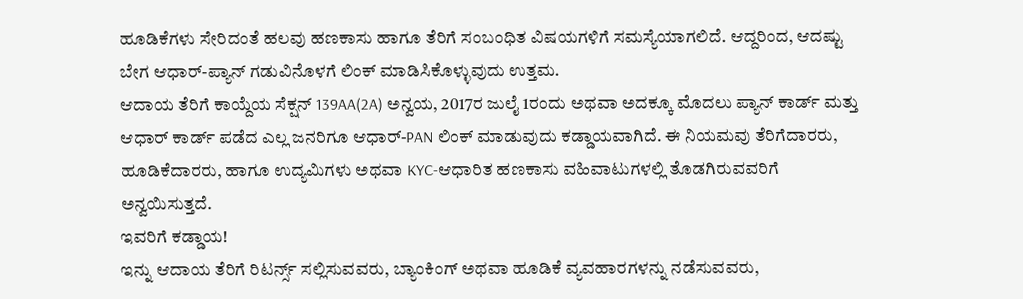ಹೂಡಿಕೆಗಳು ಸೇರಿದಂತೆ ಹಲವು ಹಣಕಾಸು ಹಾಗೂ ತೆರಿಗೆ ಸಂಬಂಧಿತ ವಿಷಯಗಳಿಗೆ ಸಮಸ್ಯೆಯಾಗಲಿದೆ. ಆದ್ದರಿಂದ, ಆದಷ್ಟು ಬೇಗ ಆಧಾರ್-ಪ್ಯಾನ್ ಗಡುವಿನೊಳಗೆ ಲಿಂಕ್ ಮಾಡಿಸಿಕೊಳ್ಳುವುದು ಉತ್ತಮ.
ಆದಾಯ ತೆರಿಗೆ ಕಾಯ್ದೆಯ ಸೆಕ್ಷನ್ 139AA(2A) ಅನ್ವಯ, 2017ರ ಜುಲೈ 1ರಂದು ಅಥವಾ ಅದಕ್ಕೂ ಮೊದಲು ಪ್ಯಾನ್ ಕಾರ್ಡ್ ಮತ್ತು ಆಧಾರ್ ಕಾರ್ಡ್ ಪಡೆದ ಎಲ್ಲ ಜನರಿಗೂ ಆಧಾರ್-PAN ಲಿಂಕ್ ಮಾಡುವುದು ಕಡ್ಡಾಯವಾಗಿದೆ. ಈ ನಿಯಮವು ತೆರಿಗೆದಾರರು, ಹೂಡಿಕೆದಾರರು, ಹಾಗೂ ಉದ್ಯಮಿಗಳು ಅಥವಾ KYC-ಆಧಾರಿತ ಹಣಕಾಸು ವಹಿವಾಟುಗಳಲ್ಲಿ ತೊಡಗಿರುವವರಿಗೆ ಅನ್ವಯಿಸುತ್ತದೆ.
ಇವರಿಗೆ ಕಡ್ಡಾಯ!
ಇನ್ನು ಆದಾಯ ತೆರಿಗೆ ರಿಟರ್ನ್ಸ್ ಸಲ್ಲಿಸುವವರು, ಬ್ಯಾಂಕಿಂಗ್ ಅಥವಾ ಹೂಡಿಕೆ ವ್ಯವಹಾರಗಳನ್ನು ನಡೆಸುವವರು,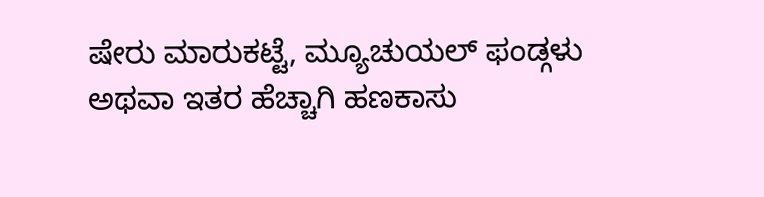ಷೇರು ಮಾರುಕಟ್ಟೆ, ಮ್ಯೂಚುಯಲ್ ಫಂಡ್ಗಳು ಅಥವಾ ಇತರ ಹೆಚ್ಚಾಗಿ ಹಣಕಾಸು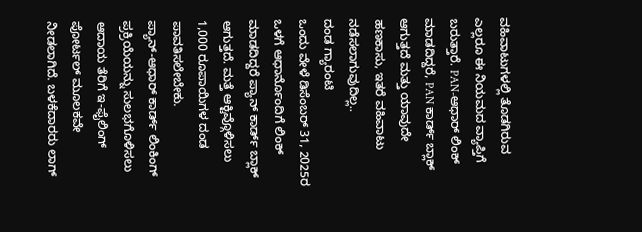ವಹಿವಾಟುಗಳಲ್ಲಿ ತೊಡಗಿರುವ ಎಲ್ಲರೂ ಈ ನಿಯಮದ ವ್ಯಾಪ್ತಿಗೆ ಬರುತ್ತಾರೆ. PAN-ಆಧಾರ್ ಲಿಂಕ್ ಮಾಡದಿದ್ದರೆ, PAN ಕಾರ್ಡ್ ಬ್ಲಾಕ್ ಆಗುತ್ತದೆ ಮತ್ತು ಯಾವುದೇ ಹಣಕಾಸು, ಇತರೆ ವಹಿವಾಟು ನಡೆಸಲಾಗುವುದಿಲ್ಲ..
ದಂಡ ಗ್ಯಾರಂಟಿ
ಒಂದು ವೇಳೆ ಡಿಸೆಂಬರ್ 31, 2025ರ ಒಳಗೆ ಆಧಾರ್ನೊಂದಿಗೆ ಲಿಂಕ್ ಮಾಡದಿದ್ದರೆ ಪ್ಯಾನ್ ಕಾರ್ಡ್ ಬ್ಲಾಕ್ ಆಗುತ್ತದೆ. ಮತ್ತೆ ಆಕ್ಟಿವ್ಗೊಳಿಸಲು 1,000 ರೂಪಾಯಿಗಳ ದಂಡ ಪಾವತಿಸಲೇಬೇಕು.
ಪ್ಯಾನ್-ಆಧಾರ್ ಕಾರ್ಡ್ ಲಿಂಕಿಂಗ್ ಪ್ರಕ್ರಿಯೆಯನ್ನು ಸುಲಭಗೊಳಿಸಲು ಆದಾಯ ತೆರಿಗೆ ಇ-ಫೈಲಿಂಗ್ ಪೋರ್ಟಲ್ ಮೂಲಕವೇ ನೀಡಲಾಗಿದೆ. ಬಳಕೆದಾರರು ಲಾಗ್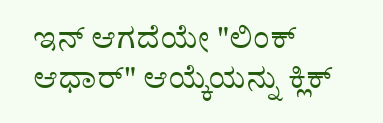ಇನ್ ಆಗದೆಯೇ "ಲಿಂಕ್ ಆಧಾರ್" ಆಯ್ಕೆಯನ್ನು ಕ್ಲಿಕ್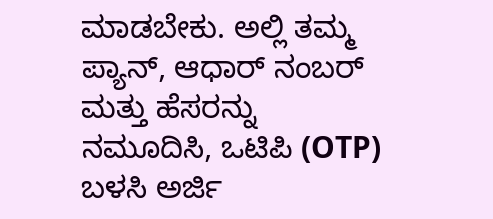ಮಾಡಬೇಕು. ಅಲ್ಲಿ ತಮ್ಮ ಪ್ಯಾನ್, ಆಧಾರ್ ನಂಬರ್ ಮತ್ತು ಹೆಸರನ್ನು ನಮೂದಿಸಿ, ಒಟಿಪಿ (OTP) ಬಳಸಿ ಅರ್ಜಿ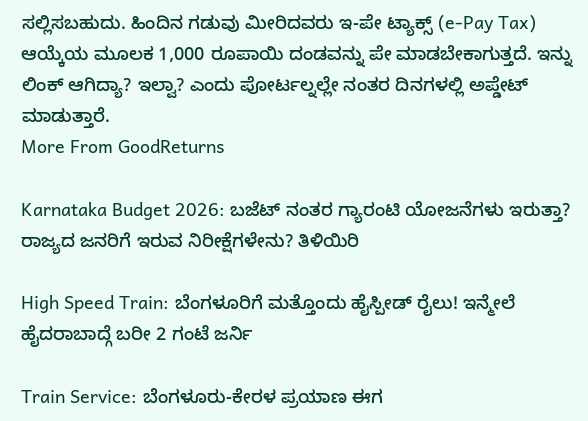ಸಲ್ಲಿಸಬಹುದು. ಹಿಂದಿನ ಗಡುವು ಮೀರಿದವರು ಇ-ಪೇ ಟ್ಯಾಕ್ಸ್ (e-Pay Tax) ಆಯ್ಕೆಯ ಮೂಲಕ 1,000 ರೂಪಾಯಿ ದಂಡವನ್ನು ಪೇ ಮಾಡಬೇಕಾಗುತ್ತದೆ. ಇನ್ನು ಲಿಂಕ್ ಆಗಿದ್ಯಾ? ಇಲ್ವಾ? ಎಂದು ಪೋರ್ಟಲ್ನಲ್ಲೇ ನಂತರ ದಿನಗಳಲ್ಲಿ ಅಪ್ಡೇಟ್ ಮಾಡುತ್ತಾರೆ.
More From GoodReturns

Karnataka Budget 2026: ಬಜೆಟ್ ನಂತರ ಗ್ಯಾರಂಟಿ ಯೋಜನೆಗಳು ಇರುತ್ತಾ? ರಾಜ್ಯದ ಜನರಿಗೆ ಇರುವ ನಿರೀಕ್ಷೆಗಳೇನು? ತಿಳಿಯಿರಿ

High Speed Train: ಬೆಂಗಳೂರಿಗೆ ಮತ್ತೊಂದು ಹೈಸ್ಪೀಡ್ ರೈಲು! ಇನ್ಮೇಲೆ ಹೈದರಾಬಾದ್ಗೆ ಬರೀ 2 ಗಂಟೆ ಜರ್ನಿ

Train Service: ಬೆಂಗಳೂರು-ಕೇರಳ ಪ್ರಯಾಣ ಈಗ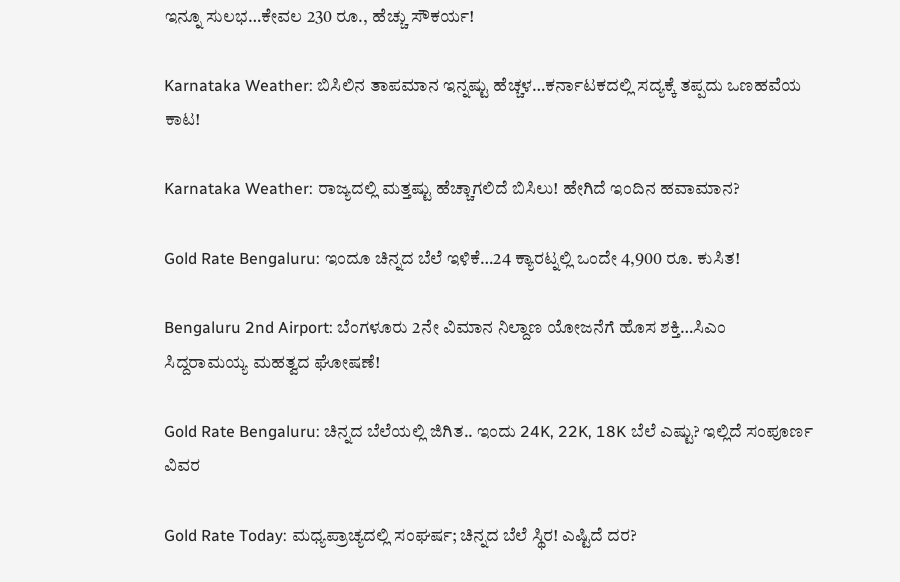ಇನ್ನೂ ಸುಲಭ…ಕೇವಲ 230 ರೂ., ಹೆಚ್ಚು ಸೌಕರ್ಯ!

Karnataka Weather: ಬಿಸಿಲಿನ ತಾಪಮಾನ ಇನ್ನಷ್ಟು ಹೆಚ್ಚಳ…ಕರ್ನಾಟಕದಲ್ಲಿ ಸದ್ಯಕ್ಕೆ ತಪ್ಪದು ಒಣಹವೆಯ ಕಾಟ!

Karnataka Weather: ರಾಜ್ಯದಲ್ಲಿ ಮತ್ತಷ್ಟು ಹೆಚ್ಚಾಗಲಿದೆ ಬಿಸಿಲು! ಹೇಗಿದೆ ಇಂದಿನ ಹವಾಮಾನ?

Gold Rate Bengaluru: ಇಂದೂ ಚಿನ್ನದ ಬೆಲೆ ಇಳಿಕೆ…24 ಕ್ಯಾರಟ್ನಲ್ಲಿ ಒಂದೇ 4,900 ರೂ. ಕುಸಿತ!

Bengaluru 2nd Airport: ಬೆಂಗಳೂರು 2ನೇ ವಿಮಾನ ನಿಲ್ದಾಣ ಯೋಜನೆಗೆ ಹೊಸ ಶಕ್ತಿ…ಸಿಎಂ ಸಿದ್ದರಾಮಯ್ಯ ಮಹತ್ವದ ಘೋಷಣೆ!

Gold Rate Bengaluru: ಚಿನ್ನದ ಬೆಲೆಯಲ್ಲಿ ಜಿಗಿತ.. ಇಂದು 24K, 22K, 18K ಬೆಲೆ ಎಷ್ಟು? ಇಲ್ಲಿದೆ ಸಂಪೂರ್ಣ ವಿವರ

Gold Rate Today: ಮಧ್ಯಪ್ರಾಚ್ಯದಲ್ಲಿ ಸಂಘರ್ಷ; ಚಿನ್ನದ ಬೆಲೆ ಸ್ಥಿರ! ಎಷ್ಟಿದೆ ದರ?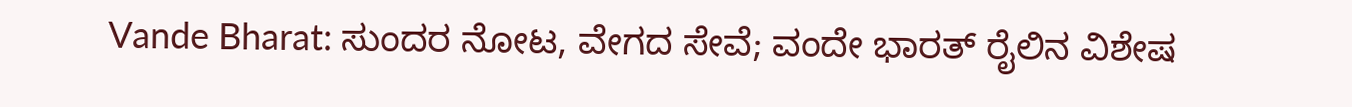Vande Bharat: ಸುಂದರ ನೋಟ, ವೇಗದ ಸೇವೆ; ವಂದೇ ಭಾರತ್ ರೈಲಿನ ವಿಶೇಷ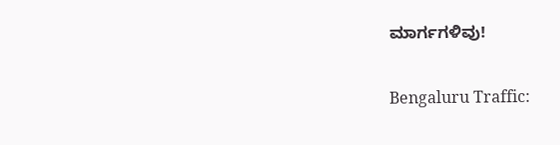ಮಾರ್ಗಗಳಿವು!

Bengaluru Traffic: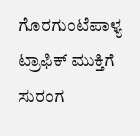ಗೊರಗುಂಟೆಪಾಳ್ಯ ಟ್ರಾಫಿಕ್ ಮುಕ್ತಿಗೆ ಸುರಂಗ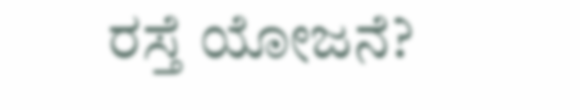ರಸ್ತೆ ಯೋಜನೆ?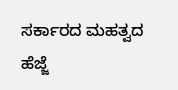ಸರ್ಕಾರದ ಮಹತ್ವದ ಹೆಜ್ಜೆ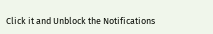Click it and Unblock the Notifications